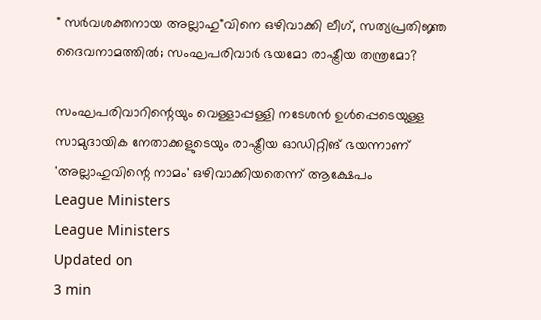" സർവശക്തനായ അല്ലാഹു"വിനെ ഒഴിവാക്കി ലീഗ്, സത്യപ്രതിജ്ഞ ദൈവനാമത്തിൽ; സംഘപരിവാർ ഭയമോ രാഷ്ട്രീയ തന്ത്രമോ?

സംഘപരിവാറിന്റെയും വെള്ളാപ്പള്ളി നടേശൻ ഉൾപ്പെടെയുള്ള സാമുദായിക നേതാക്കളുടെയും രാഷ്ട്രീയ ഓഡിറ്റിങ് ഭയന്നാണ് 'അല്ലാഹുവിന്റെ നാമം' ഒഴിവാക്കിയതെന്ന് ആക്ഷേപം
League Ministers
League Ministers
Updated on
3 min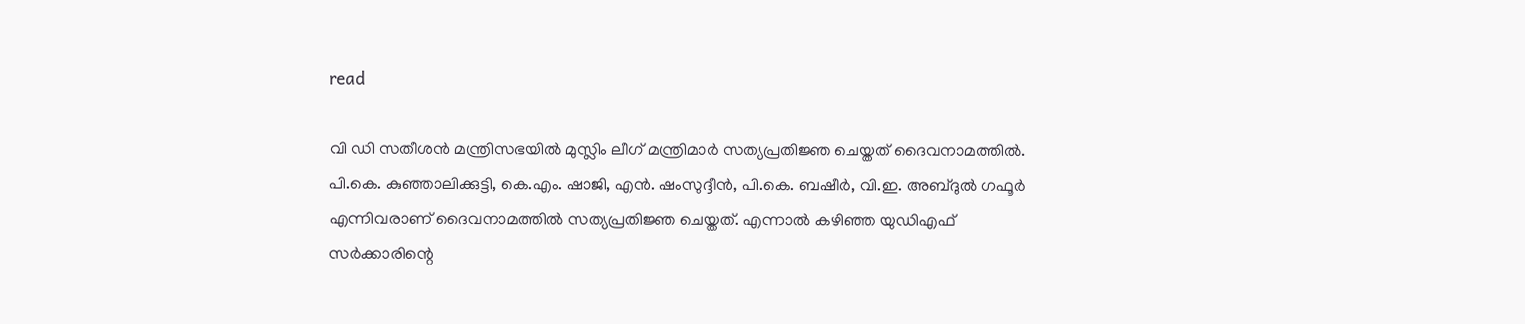read

വി ഡി സതീശൻ മന്ത്രിസഭയിൽ മുസ്ലിം ലീഗ് മന്ത്രിമാർ സത്യപ്രതിജ്ഞ ചെയ്തത് ദൈവനാമത്തിൽ. പി.കെ. കുഞ്ഞാലിക്കുട്ടി, കെ.എം. ഷാജി, എൻ. ഷംസുദ്ദീൻ, പി.കെ. ബഷീർ, വി.ഇ. അബ്ദുൽ ഗഫൂർ എന്നിവരാണ് ദൈവനാമത്തിൽ സത്യപ്രതിജ്ഞ ചെയ്തത്. എന്നാൽ കഴിഞ്ഞ യുഡിഎഫ് സർക്കാരിന്റെ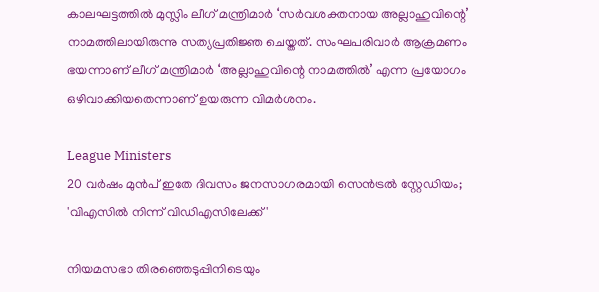കാലഘട്ടത്തിൽ മുസ്ലിം ലീഗ് മന്ത്രിമാർ ‘സർവശക്തനായ അല്ലാഹുവിന്റെ’ നാമത്തിലായിരുന്നു സത്യപ്രതിജ്ഞ ചെയ്തത്. സംഘപരിവാർ ആക്രമണം ഭയന്നാണ് ലീഗ് മന്ത്രിമാർ ‘അല്ലാഹുവിന്റെ നാമത്തിൽ’ എന്ന പ്രയോഗം ഒഴിവാക്കിയതെന്നാണ് ഉയരുന്ന വിമർശനം.

League Ministers
20 വര്‍ഷം മുന്‍പ് ഇതേ ദിവസം ജനസാഗരമായി സെന്‍ട്രല്‍ സ്റ്റേഡിയം; 'വിഎസില്‍ നിന്ന് വിഡിഎസിലേക്ക്'

നിയമസഭാ തിരഞ്ഞെടുപ്പിനിടെയും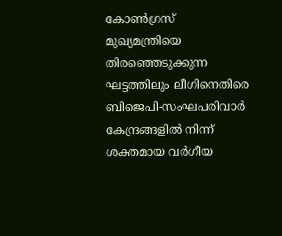കോൺഗ്രസ് മുഖ്യമന്ത്രിയെ തിരഞ്ഞെടുക്കുന്ന ഘട്ടത്തിലും ലീഗിനെതിരെ ബിജെപി-സംഘപരിവാർ കേന്ദ്രങ്ങളിൽ നിന്ന് ശക്തമായ വർഗീയ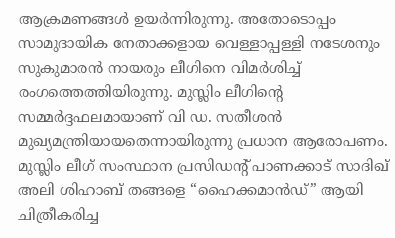ആക്രമണങ്ങൾ ഉയർന്നിരുന്നു. അതോടൊപ്പം സാമുദായിക നേതാക്കളായ വെള്ളാപ്പള്ളി നടേശനും സുകുമാരൻ നായരും ലീഗിനെ വിമർശിച്ച് രംഗത്തെത്തിയിരുന്നു. മുസ്ലിം ലീഗിന്റെ സമ്മർദ്ദഫലമായാണ് വി ഡ. സതീശൻ മുഖ്യമന്ത്രിയായതെന്നായിരുന്നു പ്രധാന ആരോപണം. മുസ്ലിം ലീഗ് സംസ്ഥാന പ്രസിഡന്റ് പാണക്കാട് സാദിഖ് അലി ശിഹാബ് തങ്ങളെ “ഹൈക്കമാൻഡ്” ആയി ചിത്രീകരിച്ച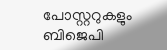പോസ്റ്ററുകളും ബിജെപി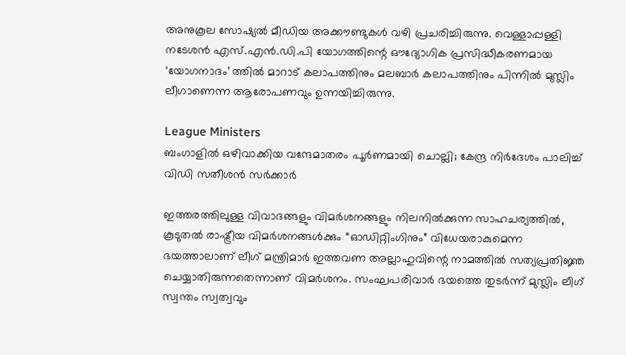അനുകൂല സോഷ്യൽ മീഡിയ അക്കൗണ്ടുകൾ വഴി പ്രചരിച്ചിരുന്നു. വെള്ളാപ്പള്ളി നടേശൻ എസ്.എൻ.ഡി.പി യോഗത്തിന്റെ ഔദ്യോഗിക പ്രസിദ്ധീകരണമായ ‘യോഗനാദം’ ത്തിൽ മാറാട് കലാപത്തിനും മലബാർ കലാപത്തിനും പിന്നിൽ മുസ്ലിം ലീഗാണെന്ന ആരോപണവും ഉന്നയിച്ചിരുന്നു.

League Ministers
ബംഗാളില്‍ ഒഴിവാക്കിയ വന്ദേമാതരം പൂര്‍ണമായി ചൊല്ലി; കേന്ദ്ര നിര്‍ദേശം പാലിച്ച് വിഡി സതീശന്‍ സര്‍ക്കാര്‍

ഇത്തരത്തിലുള്ള വിവാദങ്ങളും വിമർശനങ്ങളും നിലനിൽക്കുന്ന സാഹചര്യത്തിൽ, കൂടുതൽ രാഷ്ട്രീയ വിമർശനങ്ങൾക്കും “ഓഡിറ്റിംഗിനും” വിധേയരാകുമെന്ന ഭയത്താലാണ് ലീഗ് മന്ത്രിമാർ ഇത്തവണ അല്ലാഹുവിന്റെ നാമത്തിൽ സത്യപ്രതിജ്ഞ ചെയ്യാതിരുന്നതെന്നാണ് വിമർശനം. സംഘപരിവാർ ഭയത്തെ തുടർന്ന് മുസ്ലിം ലീഗ് സ്വന്തം സ്വത്വവും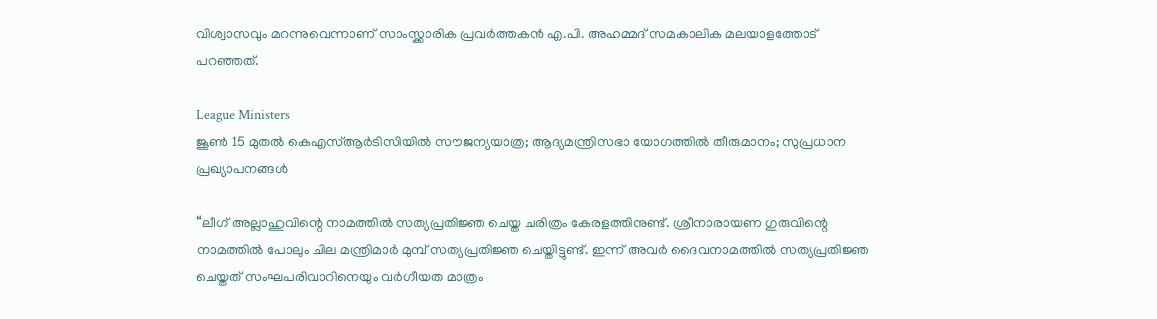വിശ്വാസവും മറന്നുവെന്നാണ് സാംസ്ക്കാരിക പ്രവർത്തകൻ എ.പി. അഹമ്മദ് സമകാലിക മലയാളത്തോട് പറഞ്ഞത്.

League Ministers
ജൂണ്‍ 15 മുതല്‍ കെഎസ്ആര്‍ടിസിയില്‍ സൗജന്യയാത്ര; ആദ്യമന്ത്രിസഭാ യോഗത്തില്‍ തീരുമാനം; സുപ്രധാന പ്രഖ്യാപനങ്ങള്‍

“ലീഗ് അല്ലാഹുവിന്റെ നാമത്തിൽ സത്യപ്രതിജ്ഞ ചെയ്ത ചരിത്രം കേരളത്തിനുണ്ട്. ശ്രീനാരായണ ഗുരുവിന്റെ നാമത്തിൽ പോലും ചില മന്ത്രിമാർ മുമ്പ് സത്യപ്രതിജ്ഞ ചെയ്തിട്ടുണ്ട്. ഇന്ന് അവർ ദൈവനാമത്തിൽ സത്യപ്രതിജ്ഞ ചെയ്തത് സംഘപരിവാറിനെയും വർഗീയത മാത്രം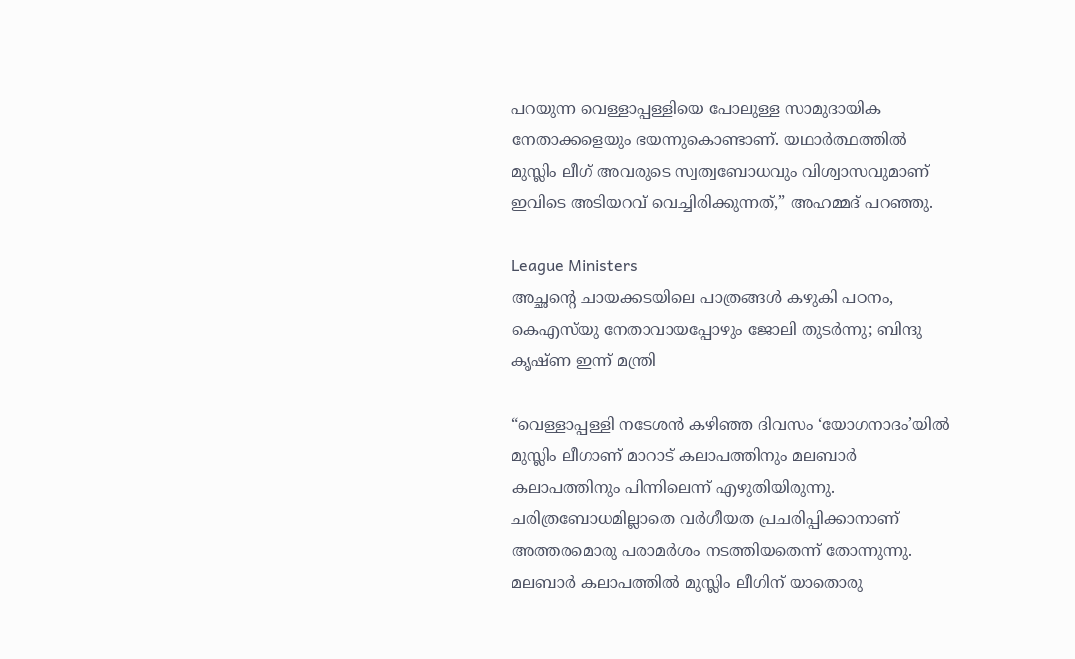പറയുന്ന വെള്ളാപ്പള്ളിയെ പോലുള്ള സാമുദായിക നേതാക്കളെയും ഭയന്നുകൊണ്ടാണ്. യഥാർത്ഥത്തിൽ മുസ്ലിം ലീഗ് അവരുടെ സ്വത്വബോധവും വിശ്വാസവുമാണ് ഇവിടെ അടിയറവ് വെച്ചിരിക്കുന്നത്,” അഹമ്മദ് പറഞ്ഞു.

League Ministers
അച്ഛന്റെ ചായക്കടയിലെ പാത്രങ്ങള്‍ കഴുകി പഠനം, കെഎസ്‌യു നേതാവായപ്പോഴും ജോലി തുടര്‍ന്നു; ബിന്ദു കൃഷ്ണ ഇന്ന് മന്ത്രി

“വെള്ളാപ്പള്ളി നടേശൻ കഴിഞ്ഞ ദിവസം ‘യോഗനാദം’യിൽ മുസ്ലിം ലീഗാണ് മാറാട് കലാപത്തിനും മലബാർ കലാപത്തിനും പിന്നിലെന്ന് എഴുതിയിരുന്നു. ചരിത്രബോധമില്ലാതെ വർഗീയത പ്രചരിപ്പിക്കാനാണ് അത്തരമൊരു പരാമർശം നടത്തിയതെന്ന് തോന്നുന്നു. മലബാർ കലാപത്തിൽ മുസ്ലിം ലീഗിന് യാതൊരു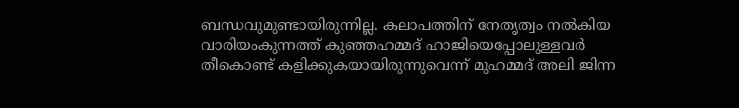ബന്ധവുമുണ്ടായിരുന്നില്ല. കലാപത്തിന് നേതൃത്വം നൽകിയ വാരിയംകുന്നത്ത് കുഞ്ഞഹമ്മദ് ഹാജിയെപ്പോലുള്ളവർ തീകൊണ്ട് കളിക്കുകയായിരുന്നുവെന്ന് മുഹമ്മദ് അലി ജിന്ന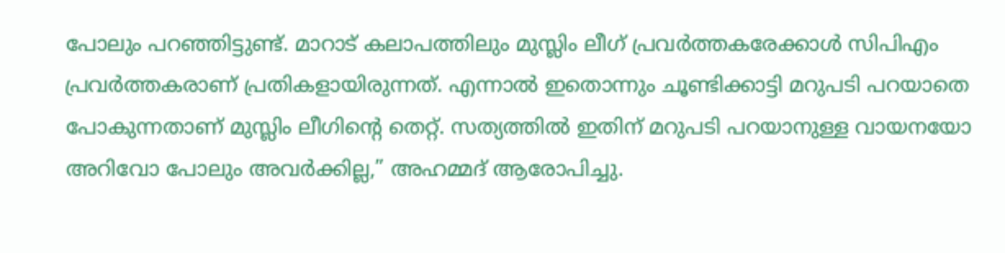പോലും പറഞ്ഞിട്ടുണ്ട്. മാറാട് കലാപത്തിലും മുസ്ലിം ലീഗ് പ്രവർത്തകരേക്കാൾ സിപിഎം പ്രവർത്തകരാണ് പ്രതികളായിരുന്നത്. എന്നാൽ ഇതൊന്നും ചൂണ്ടിക്കാട്ടി മറുപടി പറയാതെ പോകുന്നതാണ് മുസ്ലിം ലീഗിന്റെ തെറ്റ്. സത്യത്തിൽ ഇതിന് മറുപടി പറയാനുള്ള വായനയോ അറിവോ പോലും അവർക്കില്ല,” അഹമ്മദ് ആരോപിച്ചു.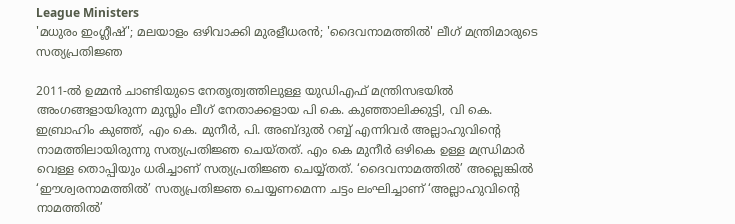League Ministers
'മധുരം ഇംഗ്ലീഷ്'; മലയാളം ഒഴിവാക്കി മുരളീധരന്‍; 'ദൈവനാമത്തില്‍' ലീഗ് മന്ത്രിമാരുടെ സത്യപ്രതിജ്ഞ

2011-ൽ ഉമ്മൻ ചാണ്ടിയുടെ നേതൃത്വത്തിലുള്ള യുഡിഎഫ് മന്ത്രിസഭയിൽ അംഗങ്ങളായിരുന്ന മുസ്ലിം ലീഗ് നേതാക്കളായ പി കെ. കുഞ്ഞാലിക്കുട്ടി, വി കെ. ഇബ്രാഹിം കുഞ്ഞ്, എം കെ. മുനീർ, പി. അബ്ദുൽ റബ്ബ് എന്നിവർ അല്ലാഹുവിന്റെ നാമത്തിലായിരുന്നു സത്യപ്രതിജ്ഞ ചെയ്തത്. എം കെ മുനീർ ഒഴികെ ഉള്ള മന്ധ്രിമാർ വെള്ള തൊപ്പിയും ധരിച്ചാണ് സത്യപ്രതിജ്ഞ ചെയ്യ്തത്. ‘ദൈവനാമത്തിൽ’ അല്ലെങ്കിൽ ‘ഈശ്വരനാമത്തിൽ’ സത്യപ്രതിജ്ഞ ചെയ്യണമെന്ന ചട്ടം ലംഘിച്ചാണ് ‘അല്ലാഹുവിന്റെ നാമത്തിൽ’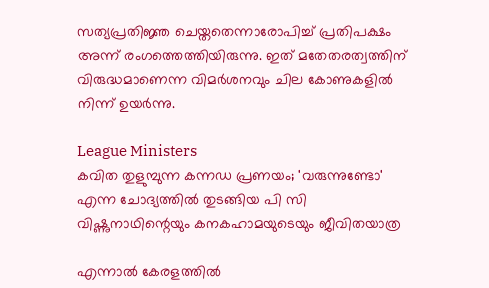സത്യപ്രതിജ്ഞ ചെയ്തതെന്നാരോപിച്ച് പ്രതിപക്ഷം അന്ന് രംഗത്തെത്തിയിരുന്നു. ഇത് മതേതരത്വത്തിന് വിരുദ്ധമാണെന്ന വിമർശനവും ചില കോണുകളിൽ നിന്ന് ഉയർന്നു.

League Ministers
കവിത തുളുമ്പുന്ന കന്നഡ പ്രണയം; 'വരുന്നുണ്ടോ' എന്ന ചോദ്യത്തിൽ തുടങ്ങിയ പി സി വിഷ്ണുനാഥിന്റെയും കനകഹാമയുടെയും ജീവിതയാത്ര

എന്നാൽ കേരളത്തിൽ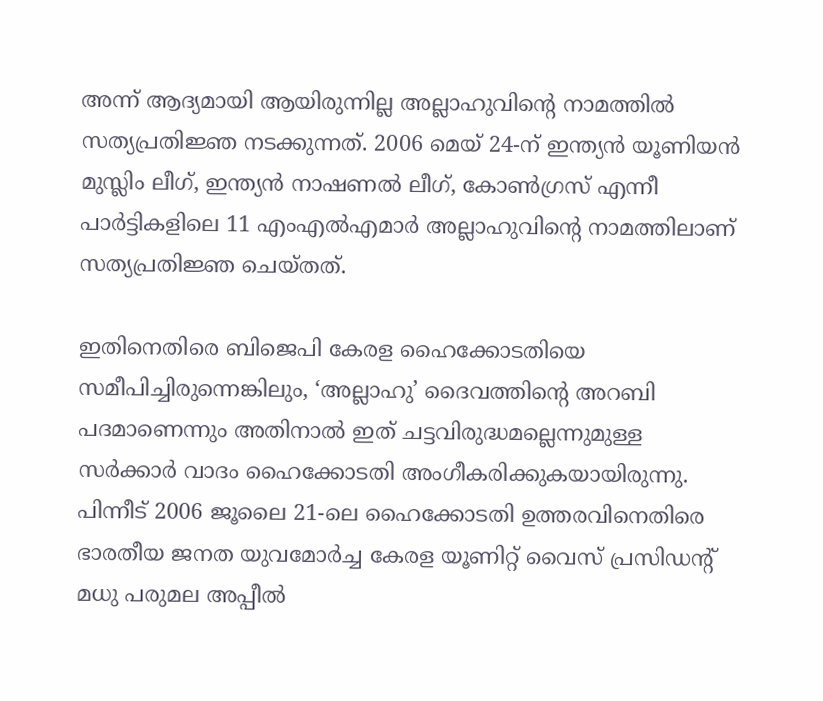അന്ന് ആദ്യമായി ആയിരുന്നില്ല അല്ലാഹുവിന്റെ നാമത്തിൽ സത്യപ്രതിജ്ഞ നടക്കുന്നത്. 2006 മെയ് 24-ന് ഇന്ത്യൻ യൂണിയൻ മുസ്ലിം ലീഗ്, ഇന്ത്യൻ നാഷണൽ ലീഗ്, കോൺഗ്രസ് എന്നീ പാർട്ടികളിലെ 11 എംഎൽഎമാർ അല്ലാഹുവിന്റെ നാമത്തിലാണ് സത്യപ്രതിജ്ഞ ചെയ്തത്.

ഇതിനെതിരെ ബിജെപി കേരള ഹൈക്കോടതിയെ സമീപിച്ചിരുന്നെങ്കിലും, ‘അല്ലാഹു’ ദൈവത്തിന്റെ അറബി പദമാണെന്നും അതിനാൽ ഇത് ചട്ടവിരുദ്ധമല്ലെന്നുമുള്ള സർക്കാർ വാദം ഹൈക്കോടതി അംഗീകരിക്കുകയായിരുന്നു. പിന്നീട് 2006 ജൂലൈ 21-ലെ ഹൈക്കോടതി ഉത്തരവിനെതിരെ ഭാരതീയ ജനത യുവമോർച്ച കേരള യൂണിറ്റ് വൈസ് പ്രസിഡന്റ് മധു പരുമല അപ്പീൽ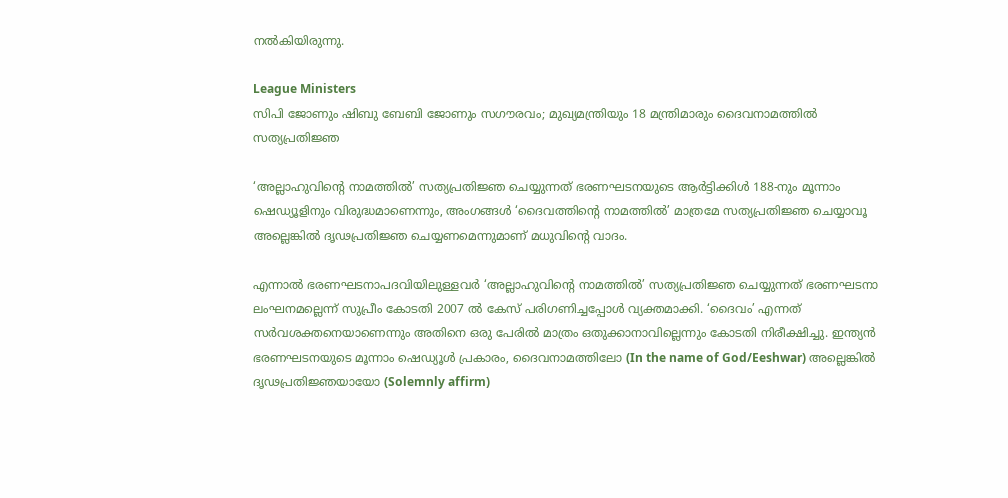നൽകിയിരുന്നു.

League Ministers
സിപി ജോണും ഷിബു ബേബി ജോണും സഗൗരവം; മുഖ്യമന്ത്രിയും 18 മന്ത്രിമാരും ദൈവനാമത്തില്‍ സത്യപ്രതിജ്ഞ

‘അല്ലാഹുവിന്റെ നാമത്തിൽ’ സത്യപ്രതിജ്ഞ ചെയ്യുന്നത് ഭരണഘടനയുടെ ആർട്ടിക്കിൾ 188-നും മൂന്നാം ഷെഡ്യൂളിനും വിരുദ്ധമാണെന്നും, അംഗങ്ങൾ ‘ദൈവത്തിന്റെ നാമത്തിൽ’ മാത്രമേ സത്യപ്രതിജ്ഞ ചെയ്യാവൂ അല്ലെങ്കിൽ ദൃഢപ്രതിജ്ഞ ചെയ്യണമെന്നുമാണ് മധുവിന്റെ വാദം.

എന്നാൽ ഭരണഘടനാപദവിയിലുള്ളവർ ‘അല്ലാഹുവിന്റെ നാമത്തിൽ’ സത്യപ്രതിജ്ഞ ചെയ്യുന്നത് ഭരണഘടനാ ലംഘനമല്ലെന്ന് സുപ്രീം കോടതി 2007 ൽ കേസ് പരിഗണിച്ചപ്പോൾ വ്യക്തമാക്കി. ‘ദൈവം’ എന്നത് സർവശക്തനെയാണെന്നും അതിനെ ഒരു പേരിൽ മാത്രം ഒതുക്കാനാവില്ലെന്നും കോടതി നിരീക്ഷിച്ചു. ഇന്ത്യൻ ഭരണഘടനയുടെ മൂന്നാം ഷെഡ്യൂൾ പ്രകാരം, ദൈവനാമത്തിലോ (In the name of God/Eeshwar) അല്ലെങ്കിൽ ദൃഢപ്രതിജ്ഞയായോ (Solemnly affirm)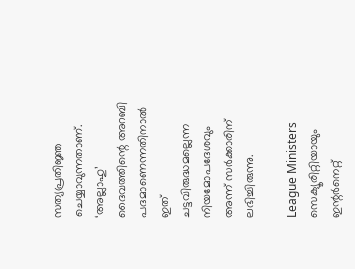സത്യപ്രതിജ്ഞ ചെയ്യാവുന്നതാണ്. ‘അല്ലാഹു’ ദൈവത്തിന്റെ അറബി പദമാണെന്നതിനാൽ ഇത് ചട്ടവിരുദ്ധമല്ലെന്ന നിയമോപദേശവും അന്ന് സർക്കാരിന് ലഭിച്ചിരുന്നു.

League Ministers
സെക്യൂരിറ്റിയായും ഇന്റര്‍നെറ്റ്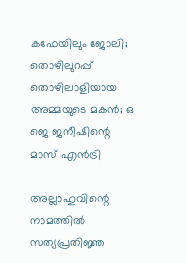കഫേയിലും ജോലി; തൊഴിലുറപ്പ് തൊഴിലാളിയായ അമ്മയുടെ മകന്‍; ഒ ജെ ജനീഷിന്റെ മാസ് എന്‍ട്രി

അല്ലാഹുവിന്റെ നാമത്തിൽ സത്യപ്രതിജ്ഞ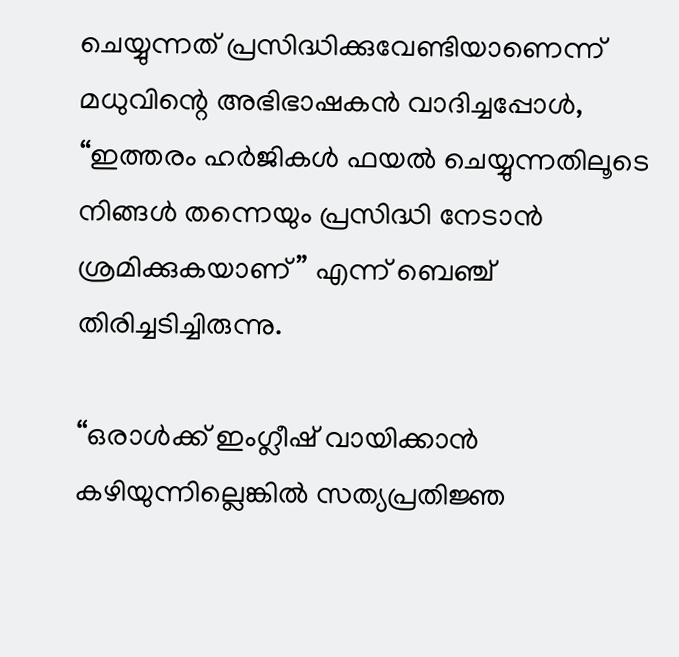ചെയ്യുന്നത് പ്രസിദ്ധിക്കുവേണ്ടിയാണെന്ന് മധുവിന്റെ അഭിഭാഷകൻ വാദിച്ചപ്പോൾ, “ഇത്തരം ഹർജികൾ ഫയൽ ചെയ്യുന്നതിലൂടെ നിങ്ങൾ തന്നെയും പ്രസിദ്ധി നേടാൻ ശ്രമിക്കുകയാണ് ” എന്ന് ബെഞ്ച് തിരിച്ചടിച്ചിരുന്നു.

“ഒരാൾക്ക് ഇംഗ്ലീഷ് വായിക്കാൻ കഴിയുന്നില്ലെങ്കിൽ സത്യപ്രതിജ്ഞ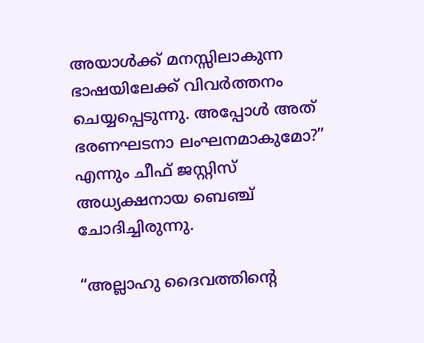അയാൾക്ക് മനസ്സിലാകുന്ന ഭാഷയിലേക്ക് വിവർത്തനം ചെയ്യപ്പെടുന്നു. അപ്പോൾ അത് ഭരണഘടനാ ലംഘനമാകുമോ?” എന്നും ചീഫ് ജസ്റ്റിസ് അധ്യക്ഷനായ ബെഞ്ച് ചോദിച്ചിരുന്നു.

“അല്ലാഹു ദൈവത്തിന്റെ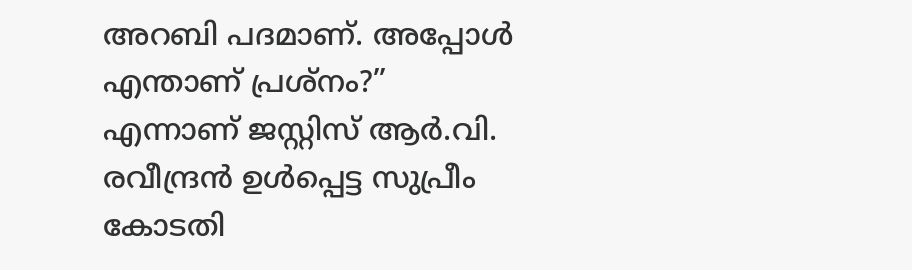അറബി പദമാണ്. അപ്പോൾ എന്താണ് പ്രശ്നം?” എന്നാണ് ജസ്റ്റിസ് ആർ.വി. രവീന്ദ്രൻ ഉൾപ്പെട്ട സുപ്രീം കോടതി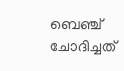ബെഞ്ച് ചോദിച്ചത്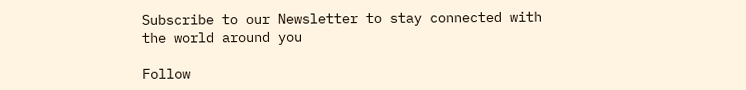Subscribe to our Newsletter to stay connected with the world around you

Follow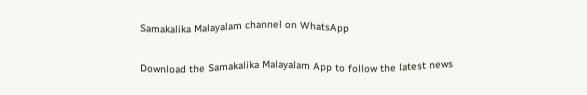Samakalika Malayalam channel on WhatsApp

Download the Samakalika Malayalam App to follow the latest news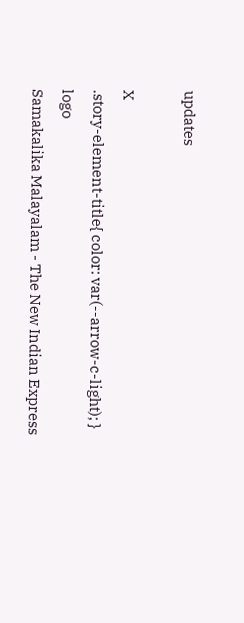updates

X
.story-element-title{ color: var(--arrow-c-light); }
logo
Samakalika Malayalam - The New Indian Express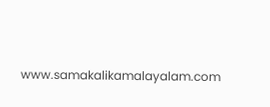www.samakalikamalayalam.com